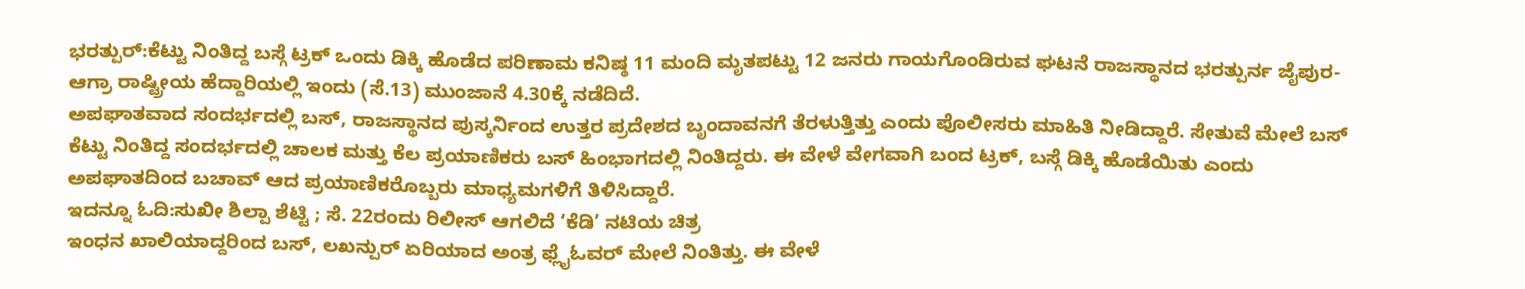ಭರತ್ಪುರ್:ಕೆಟ್ಟು ನಿಂತಿದ್ದ ಬಸ್ಗೆ ಟ್ರಕ್ ಒಂದು ಡಿಕ್ಕಿ ಹೊಡೆದ ಪರಿಣಾಮ ಕನಿಷ್ಠ 11 ಮಂದಿ ಮೃತಪಟ್ಟು 12 ಜನರು ಗಾಯಗೊಂಡಿರುವ ಘಟನೆ ರಾಜಸ್ಥಾನದ ಭರತ್ಪುರ್ನ ಜೈಪುರ-ಆಗ್ರಾ ರಾಷ್ಟ್ರೀಯ ಹೆದ್ದಾರಿಯಲ್ಲಿ ಇಂದು (ಸೆ.13) ಮುಂಜಾನೆ 4.30ಕ್ಕೆ ನಡೆದಿದೆ.
ಅಪಘಾತವಾದ ಸಂದರ್ಭದಲ್ಲಿ ಬಸ್, ರಾಜಸ್ಥಾನದ ಪುಸ್ಕರ್ನಿಂದ ಉತ್ತರ ಪ್ರದೇಶದ ಬೃಂದಾವನಗೆ ತೆರಳುತ್ತಿತ್ತು ಎಂದು ಪೊಲೀಸರು ಮಾಹಿತಿ ನೀಡಿದ್ದಾರೆ. ಸೇತುವೆ ಮೇಲೆ ಬಸ್ ಕೆಟ್ಟು ನಿಂತಿದ್ದ ಸಂದರ್ಭದಲ್ಲಿ ಚಾಲಕ ಮತ್ತು ಕೆಲ ಪ್ರಯಾಣಿಕರು ಬಸ್ ಹಿಂಭಾಗದಲ್ಲಿ ನಿಂತಿದ್ದರು. ಈ ವೇಳೆ ವೇಗವಾಗಿ ಬಂದ ಟ್ರಕ್, ಬಸ್ಗೆ ಡಿಕ್ಕಿ ಹೊಡೆಯಿತು ಎಂದು ಅಪಘಾತದಿಂದ ಬಚಾವ್ ಆದ ಪ್ರಯಾಣಿಕರೊಬ್ಬರು ಮಾಧ್ಯಮಗಳಿಗೆ ತಿಳಿಸಿದ್ದಾರೆ.
ಇದನ್ನೂ ಓದಿ:ಸುಖೀ ಶಿಲ್ಪಾ ಶೆಟ್ಟಿ ; ಸೆ. 22ರಂದು ರಿಲೀಸ್ ಆಗಲಿದೆ ‘ಕೆಡಿ’ ನಟಿಯ ಚಿತ್ರ
ಇಂಧನ ಖಾಲಿಯಾದ್ದರಿಂದ ಬಸ್, ಲಖನ್ಪುರ್ ಏರಿಯಾದ ಅಂತ್ರ ಫ್ಲೈಓವರ್ ಮೇಲೆ ನಿಂತಿತ್ತು. ಈ ವೇಳೆ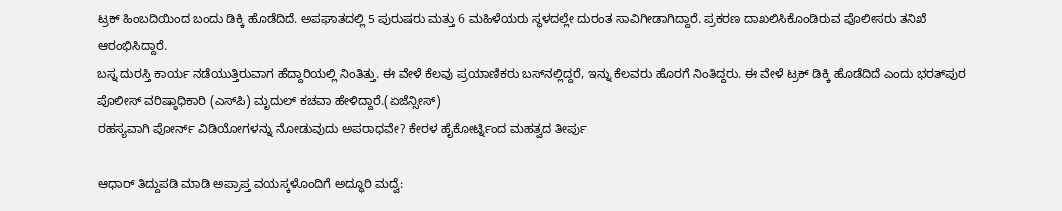ಟ್ರಕ್ ಹಿಂಬದಿಯಿಂದ ಬಂದು ಡಿಕ್ಕಿ ಹೊಡೆದಿದೆ. ಅಪಘಾತದಲ್ಲಿ 5 ಪುರುಷರು ಮತ್ತು 6 ಮಹಿಳೆಯರು ಸ್ಥಳದಲ್ಲೇ ದುರಂತ ಸಾವಿಗೀಡಾಗಿದ್ದಾರೆ. ಪ್ರಕರಣ ದಾಖಲಿಸಿಕೊಂಡಿರುವ ಪೊಲೀಸರು ತನಿಖೆ ಆರಂಭಿಸಿದ್ದಾರೆ.
ಬಸ್ನ ದುರಸ್ತಿ ಕಾರ್ಯ ನಡೆಯುತ್ತಿರುವಾಗ ಹೆದ್ದಾರಿಯಲ್ಲಿ ನಿಂತಿತ್ತು. ಈ ವೇಳೆ ಕೆಲವು ಪ್ರಯಾಣಿಕರು ಬಸ್‌ನಲ್ಲಿದ್ದರೆ, ಇನ್ನು ಕೆಲವರು ಹೊರಗೆ ನಿಂತಿದ್ದರು. ಈ ವೇಳೆ ಟ್ರಕ್ ಡಿಕ್ಕಿ ಹೊಡೆದಿದೆ ಎಂದು ಭರತ್‌ಪುರ ಪೊಲೀಸ್ ವರಿಷ್ಠಾಧಿಕಾರಿ (ಎಸ್‌ಪಿ) ಮೃದುಲ್ ಕಚವಾ ಹೇಳಿದ್ದಾರೆ.(ಏಜೆನ್ಸೀಸ್)
ರಹಸ್ಯವಾಗಿ ಪೋರ್ನ್ ವಿಡಿಯೋಗಳನ್ನು ನೋಡುವುದು ಅಪರಾಧವೇ? ಕೇರಳ ಹೈಕೋರ್ಟ್ನಿಂದ ಮಹತ್ವದ ತೀರ್ಪು

ಆಧಾರ್ ತಿದ್ದುಪಡಿ ಮಾಡಿ ಅಪ್ರಾಪ್ತ ವಯಸ್ಕಳೊಂದಿಗೆ ಅದ್ಧೂರಿ ಮದ್ವೆ: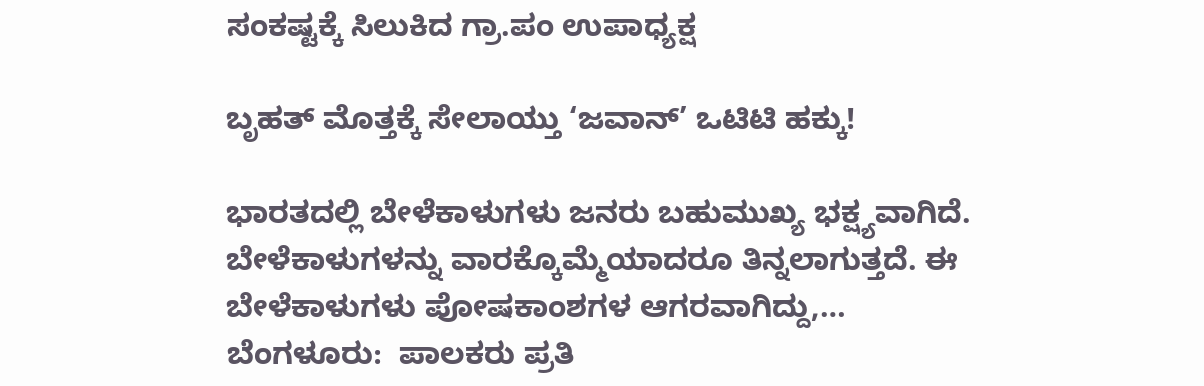ಸಂಕಷ್ಟಕ್ಕೆ ಸಿಲುಕಿದ ಗ್ರಾ.ಪಂ ಉಪಾಧ್ಯಕ್ಷ

ಬೃಹತ್ ಮೊತ್ತಕ್ಕೆ ಸೇಲಾಯ್ತು ‘ಜವಾನ್’ ಒಟಿಟಿ ಹಕ್ಕು!

ಭಾರತದಲ್ಲಿ ಬೇಳೆಕಾಳುಗಳು ಜನರು ಬಹುಮುಖ್ಯ ಭಕ್ಷ್ಯವಾಗಿದೆ. ಬೇಳೆಕಾಳುಗಳನ್ನು ವಾರಕ್ಕೊಮ್ಮೆಯಾದರೂ ತಿನ್ನಲಾಗುತ್ತದೆ. ಈ ಬೇಳೆಕಾಳುಗಳು ಪೋಷಕಾಂಶಗಳ ಆಗರವಾಗಿದ್ದು,…
ಬೆಂಗಳೂರು:  ಪಾಲಕರು ಪ್ರತಿ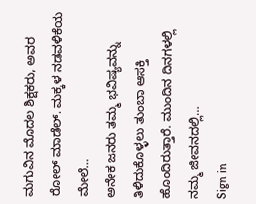ಮಗುವಿನ ಮೊದಲ ಶಿಕ್ಷಕರು, ಅವರ ರೋಲ್ ಮಾಡೆಲ್. ಮಕ್ಕಳ ನಡವಳಿಕೆಯ ಮೇಲೆ…
ಅನೇಕ ಜನರು ತಮ್ಮ ಭವಿಷ್ಯವನ್ನು ತಿಳಿದುಕೊಳ್ಳಲು ತುಂಬಾ ಆಸಕ್ತಿ ಹೊಂದಿರುತ್ತಾರೆ. ಮುಂದಿನ ದಿನಗಳಲ್ಲಿ ನಮ್ಮ ಜೀವನದಲ್ಲಿ…
Sign in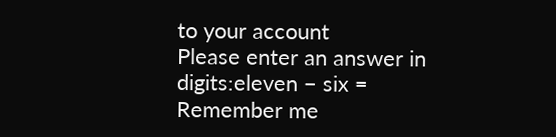to your account
Please enter an answer in digits:eleven − six =
Remember me